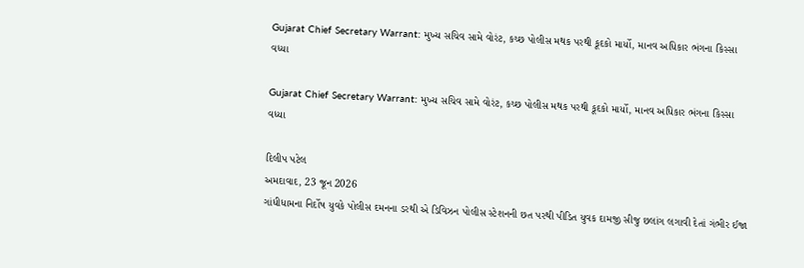Gujarat Chief Secretary Warrant: મુખ્ય સચિવ સામે વોરંટ, કચ્છ પોલીસ મથક પરથી કૂદકો માર્યો, માનવ અધિકાર ભંગના કિસ્સા વધ્યા

Gujarat Chief Secretary Warrant: મુખ્ય સચિવ સામે વોરંટ, કચ્છ પોલીસ મથક પરથી કૂદકો માર્યો, માનવ અધિકાર ભંગના કિસ્સા વધ્યા

દિલીપ પટેલ
અમદાવાદ, 23 જૂન 2026
ગાંધીધામના નિર્દોષ યુવકે પોલીસ દમનના ડરથી એ ડિવિઝન પોલીસ સ્ટેશનની છત પરથી પીડિત યુવક દામજી સીજુ છલાંગ લગાવી દેતાં ગંભીર ઈજા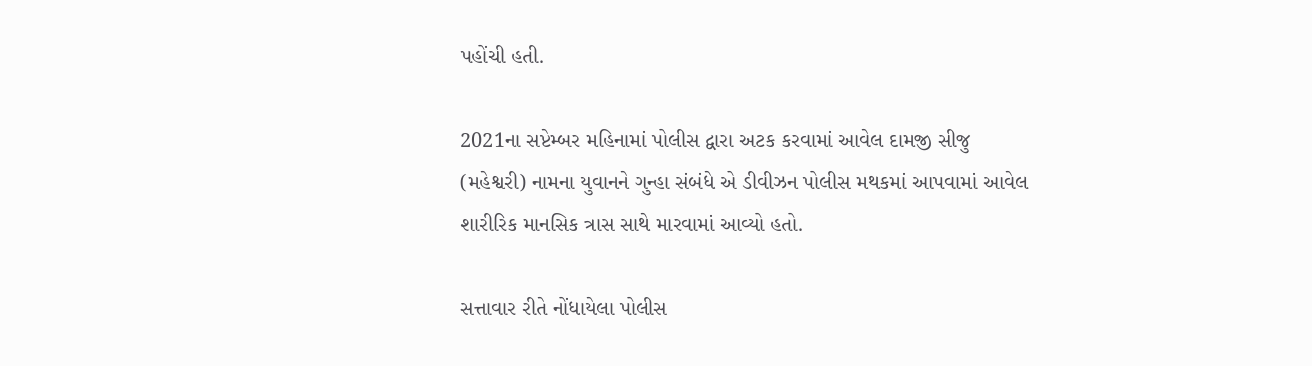પહોંચી હતી.

2021ના સપ્ટેમ્બર મહિનામાં પોલીસ દ્વારા અટક કરવામાં આવેલ દામજી સીજુ (મહેશ્વરી) નામના યુવાનને ગુન્હા સંબંધે એ ડીવીઝન પોલીસ મથકમાં આપવામાં આવેલ શારીરિક માનસિક ત્રાસ સાથે મારવામાં આવ્યો હતો.

સત્તાવાર રીતે નોંધાયેલા પોલીસ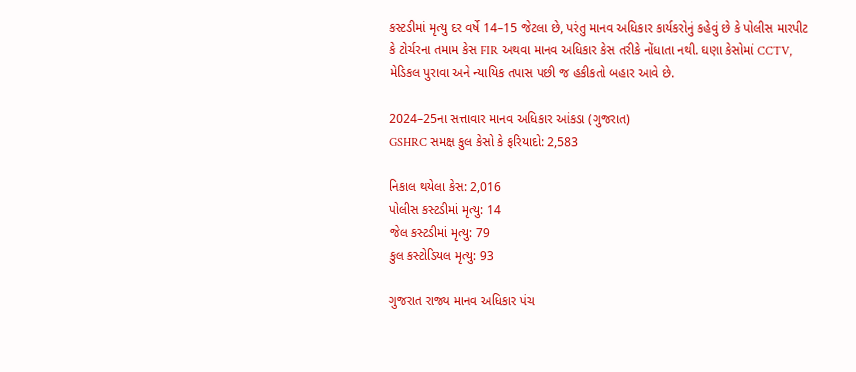કસ્ટડીમાં મૃત્યુ દર વર્ષે 14–15 જેટલા છે, પરંતુ માનવ અધિકાર કાર્યકરોનું કહેવું છે કે પોલીસ મારપીટ કે ટોર્ચરના તમામ કેસ FIR અથવા માનવ અધિકાર કેસ તરીકે નોંધાતા નથી. ઘણા કેસોમાં CCTV, મેડિકલ પુરાવા અને ન્યાયિક તપાસ પછી જ હકીકતો બહાર આવે છે.

2024–25ના સત્તાવાર માનવ અધિકાર આંકડા (ગુજરાત)
GSHRC સમક્ષ કુલ કેસો કે ફરિયાદો: 2,583

નિકાલ થયેલા કેસ: 2,016
પોલીસ કસ્ટડીમાં મૃત્યુ: 14
જેલ કસ્ટડીમાં મૃત્યુ: 79
કુલ કસ્ટોડિયલ મૃત્યુ: 93

ગુજરાત રાજ્ય માનવ અધિકાર પંચ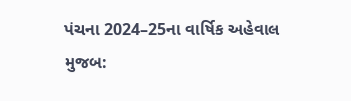પંચના 2024–25ના વાર્ષિક અહેવાલ મુજબ: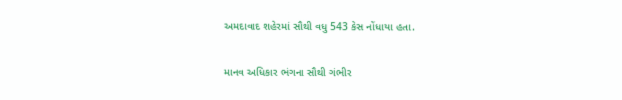અમદાવાદ શહેરમાં સૌથી વધુ 543 કેસ નોંધાયા હતા.

માનવ અધિકાર ભંગના સૌથી ગંભીર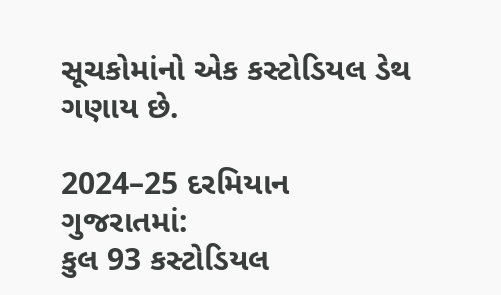સૂચકોમાંનો એક કસ્ટોડિયલ ડેથ ગણાય છે.

2024–25 દરમિયાન ગુજરાતમાં:
કુલ 93 કસ્ટોડિયલ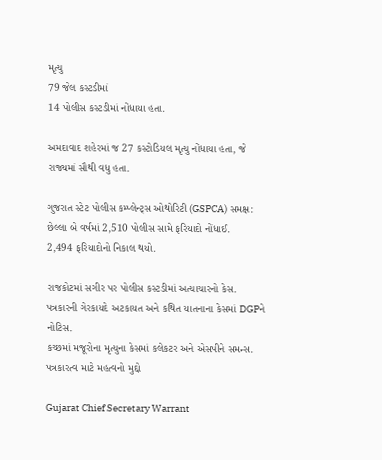મૃત્યુ
79 જેલ કસ્ટડીમાં
14 પોલીસ કસ્ટડીમાં નોંધાયા હતા.

અમદાવાદ શહેરમાં જ 27 કસ્ટોડિયલ મૃત્યુ નોંધાયા હતા, જે રાજ્યમાં સૌથી વધુ હતા.

ગુજરાત સ્ટેટ પોલીસ કમ્પ્લેન્ટ્સ ઓથોરિટી (GSPCA) સમક્ષ:
છેલ્લા બે વર્ષમાં 2,510 પોલીસ સામે ફરિયાદો નોંધાઈ.
2,494 ફરિયાદોનો નિકાલ થયો.

રાજકોટમાં સગીર પર પોલીસ કસ્ટડીમાં અત્યાચારનો કેસ.
પત્રકારની ગેરકાયદે અટકાયત અને કથિત યાતનાના કેસમાં DGPને નોટિસ.
કચ્છમાં મજૂરોના મૃત્યુના કેસમાં કલેકટર અને એસપીને સમન્સ.
પત્રકારત્વ માટે મહત્વનો મુદ્દો

Gujarat Chief Secretary Warrant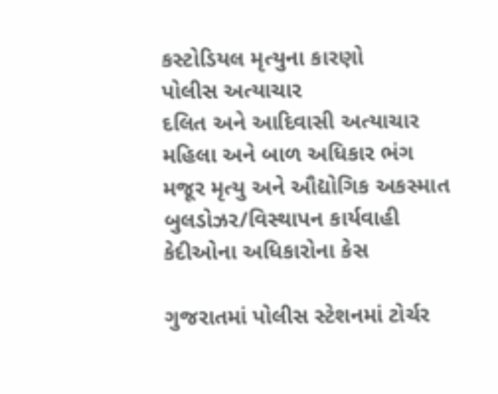કસ્ટોડિયલ મૃત્યુના કારણો
પોલીસ અત્યાચાર
દલિત અને આદિવાસી અત્યાચાર
મહિલા અને બાળ અધિકાર ભંગ
મજૂર મૃત્યુ અને ઔદ્યોગિક અકસ્માત
બુલડોઝર/વિસ્થાપન કાર્યવાહી
કેદીઓના અધિકારોના કેસ

ગુજરાતમાં પોલીસ સ્ટેશનમાં ટોર્ચર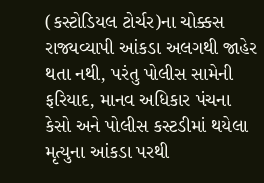(કસ્ટોડિયલ ટોર્ચર)ના ચોક્કસ રાજ્યવ્યાપી આંકડા અલગથી જાહેર થતા નથી, પરંતુ પોલીસ સામેની ફરિયાદ, માનવ અધિકાર પંચના કેસો અને પોલીસ કસ્ટડીમાં થયેલા મૃત્યુના આંકડા પરથી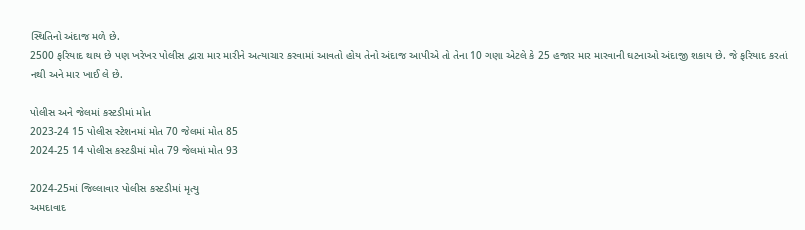સ્થિતિનો અંદાજ મળે છે.
2500 ફરિયાદ થાય છે પણ ખરેખર પોલીસ દ્વારા માર મારીને અત્યાચાર કરવામાં આવતો હોય તેનો અંદાજ આપીએ તો તેના 10 ગણા એટલે કે 25 હજાર માર મારવાની ઘટનાઓ અંદાજી શકાય છે. જે ફરિયાદ કરતાં નથી અને માર ખાઈ લે છે.

પોલીસ અને જેલમાં કસ્ટડીમાં મોત
2023-24 15 પોલીસ સ્ટેશનમાં મોત 70 જેલમાં મોત 85
2024-25 14 પોલીસ કસ્ટડીમાં મોત 79 જેલમાં મોત 93

2024-25માં જિલ્લાવાર પોલીસ કસ્ટડીમાં મૃત્યુ
અમદાવાદ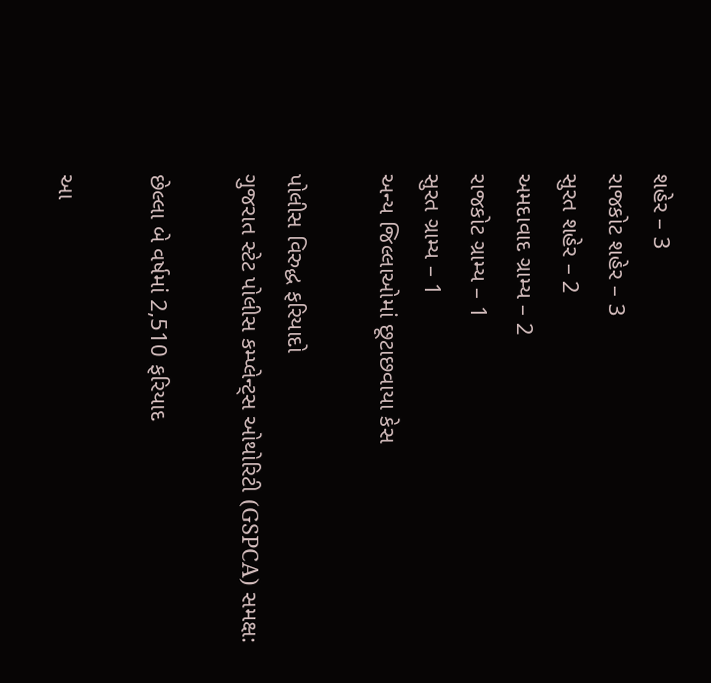શહેર – 3
રાજકોટ શહેર – 3
સુરત શહેર – 2
અમદાવાદ ગ્રામ્ય – 2
રાજકોટ ગ્રામ્ય – 1
સુરત ગ્રામ્ય – 1
અન્ય જિલ્લાઓમાં છૂટાછવાયા કેસ

પોલીસ વિરુદ્ધ ફરિયાદો
ગુજરાત સ્ટેટ પોલીસ કમ્પ્લેન્ટ્સ ઓથોરિટી (GSPCA) સમક્ષ:

છેલ્લા બે વર્ષમાં 2,510 ફરિયાદ

આ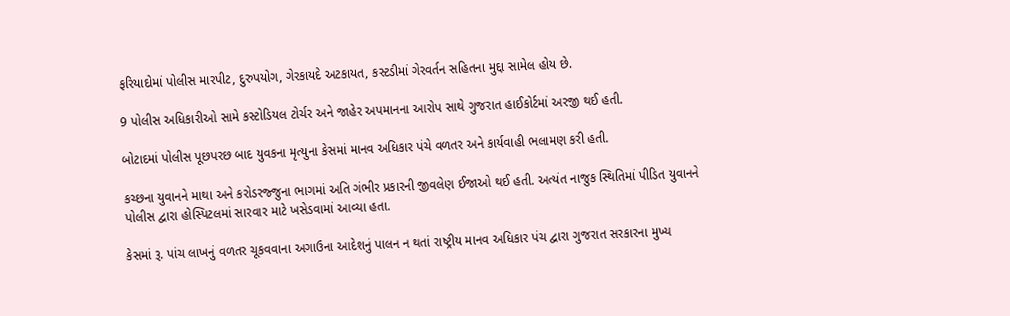ફરિયાદોમાં પોલીસ મારપીટ, દુરુપયોગ, ગેરકાયદે અટકાયત, કસ્ટડીમાં ગેરવર્તન સહિતના મુદ્દા સામેલ હોય છે.

9 પોલીસ અધિકારીઓ સામે કસ્ટોડિયલ ટોર્ચર અને જાહેર અપમાનના આરોપ સાથે ગુજરાત હાઈકોર્ટમાં અરજી થઈ હતી.

બોટાદમાં પોલીસ પૂછપરછ બાદ યુવકના મૃત્યુના કેસમાં માનવ અધિકાર પંચે વળતર અને કાર્યવાહી ભલામણ કરી હતી.

કચ્છના યુવાનને માથા અને કરોડરજ્જુના ભાગમાં અતિ ગંભીર પ્રકારની જીવલેણ ઈજાઓ થઈ હતી. અત્યંત નાજુક સ્થિતિમાં પીડિત યુવાનને પોલીસ દ્વારા હોસ્પિટલમાં સારવાર માટે ખસેડવામાં આવ્યા હતા.

કેસમાં રૂ. પાંચ લાખનું વળતર ચૂકવવાના અગાઉના આદેશનું પાલન ન થતાં રાષ્ટ્રીય માનવ અધિકાર પંચ દ્વારા ગુજરાત સરકારના મુખ્ય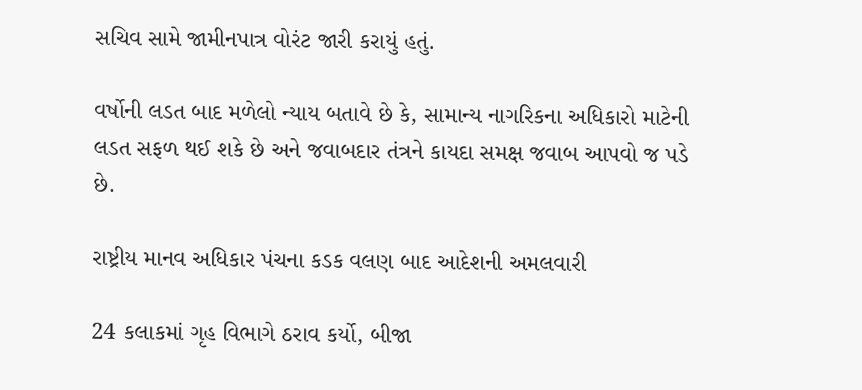સચિવ સામે જામીનપાત્ર વોરંટ જારી કરાયું હતું.

વર્ષોની લડત બાદ મળેલો ન્યાય બતાવે છે કે, સામાન્ય નાગરિકના અધિકારો માટેની લડત સફળ થઈ શકે છે અને જવાબદાર તંત્રને કાયદા સમક્ષ જવાબ આપવો જ પડે છે.

રાષ્ટ્રીય માનવ અધિકાર પંચના કડક વલણ બાદ આદેશની અમલવારી

24 કલાકમાં ગૃહ વિભાગે ઠરાવ કર્યો, બીજા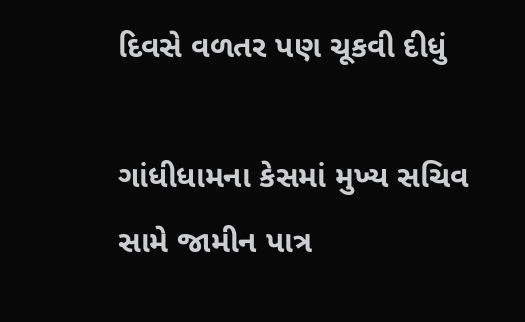દિવસે વળતર પણ ચૂકવી દીધું

ગાંધીધામના કેસમાં મુખ્ય સચિવ સામે જામીન પાત્ર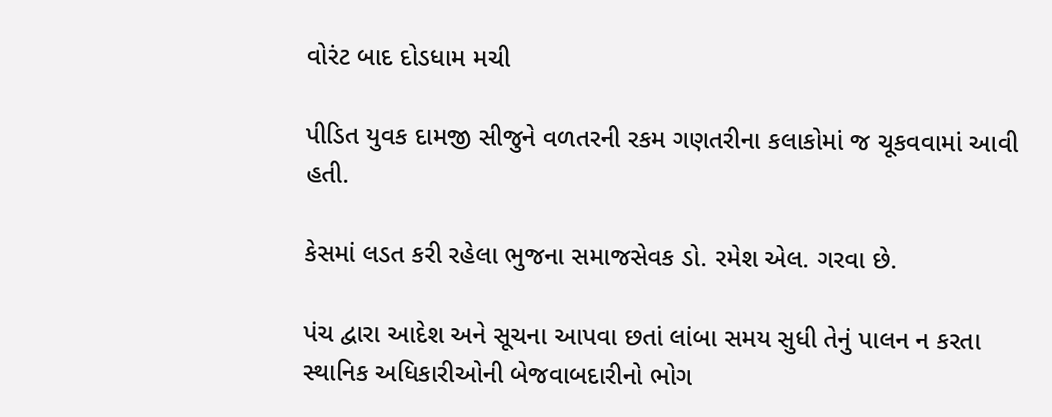વોરંટ બાદ દોડધામ મચી

પીડિત યુવક દામજી સીજુને વળતરની રકમ ગણતરીના કલાકોમાં જ ચૂકવવામાં આવી હતી.

કેસમાં લડત કરી રહેલા ભુજના સમાજસેવક ડો. રમેશ એલ. ગરવા છે.

પંચ દ્વારા આદેશ અને સૂચના આપવા છતાં લાંબા સમય સુધી તેનું પાલન ન કરતા સ્થાનિક અધિકારીઓની બેજવાબદારીનો ભોગ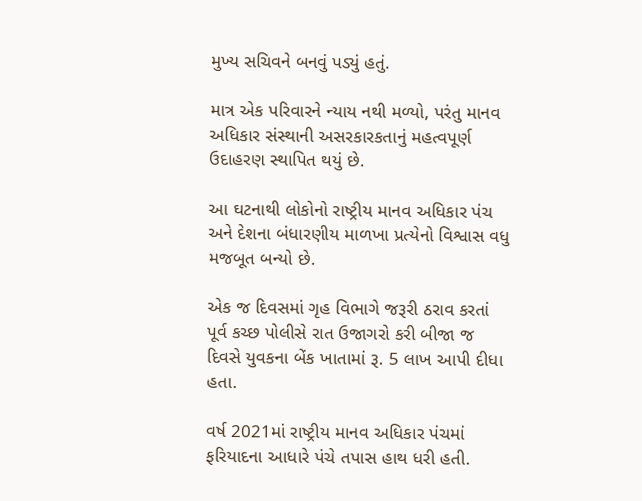મુખ્ય સચિવને બનવું પડ્યું હતું.

માત્ર એક પરિવારને ન્યાય નથી મળ્યો, પરંતુ માનવ અધિકાર સંસ્થાની અસરકારકતાનું મહત્વપૂર્ણ ઉદાહરણ સ્થાપિત થયું છે.

આ ઘટનાથી લોકોનો રાષ્ટ્રીય માનવ અધિકાર પંચ અને દેશના બંધારણીય માળખા પ્રત્યેનો વિશ્વાસ વધુ મજબૂત બન્યો છે.

એક જ દિવસમાં ગૃહ વિભાગે જરૂરી ઠરાવ કરતાં પૂર્વ કચ્છ પોલીસે રાત ઉજાગરો કરી બીજા જ દિવસે યુવકના બેંક ખાતામાં રૂ. 5 લાખ આપી દીધા હતા.

વર્ષ 2021માં રાષ્ટ્રીય માનવ અધિકાર પંચમાં ફરિયાદના આધારે પંચે તપાસ હાથ ધરી હતી.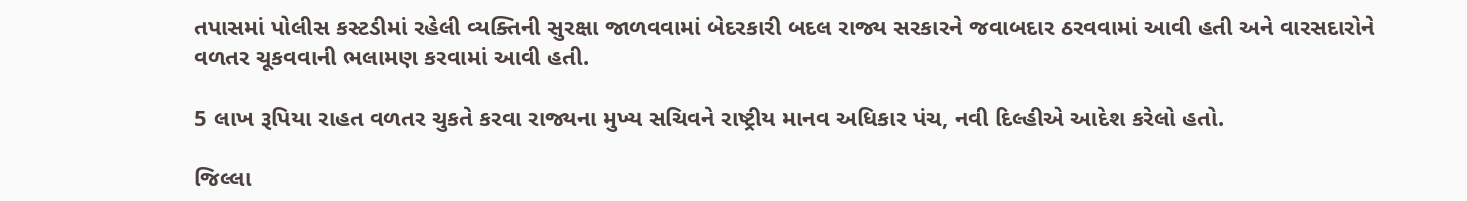તપાસમાં પોલીસ કસ્ટડીમાં રહેલી વ્યક્તિની સુરક્ષા જાળવવામાં બેદરકારી બદલ રાજ્ય સરકારને જવાબદાર ઠરવવામાં આવી હતી અને વારસદારોને વળતર ચૂકવવાની ભલામણ કરવામાં આવી હતી.

5 લાખ રૂપિયા રાહત વળતર ચુકતે કરવા રાજ્યના મુખ્ય સચિવને રાષ્ટ્રીય માનવ અધિકાર પંચ, નવી દિલ્હીએ આદેશ કરેલો હતો.

જિલ્લા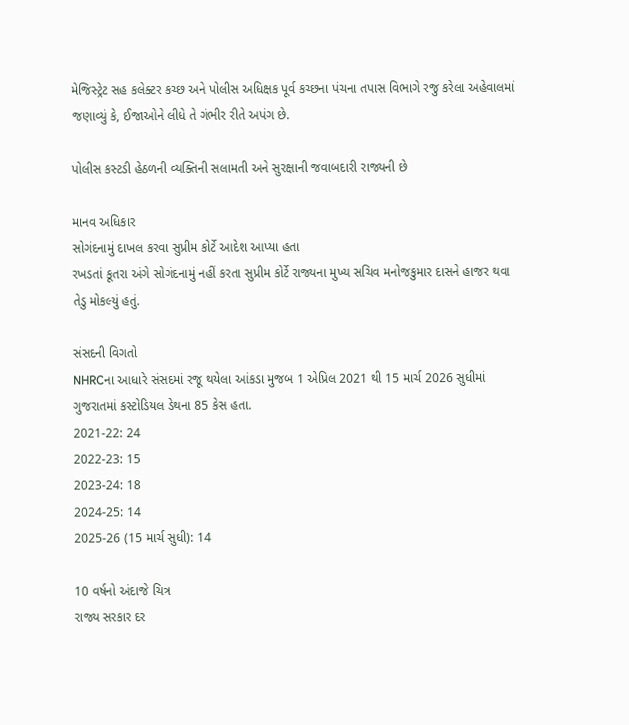મેજિસ્ટ્રેટ સહ કલેક્ટર કચ્છ અને પોલીસ અધિક્ષક પૂર્વ કચ્છના પંચના તપાસ વિભાગે રજુ કરેલા અહેવાલમાં જણાવ્યું કે, ઈજાઓને લીધે તે ગંભીર રીતે અપંગ છે.

પોલીસ કસ્ટડી હેઠળની વ્યક્તિની સલામતી અને સુરક્ષાની જવાબદારી રાજ્યની છે

માનવ અધિકાર
સોગંદનામું દાખલ કરવા સુપ્રીમ કોર્ટે આદેશ આપ્યા હતા
રખડતાં કૂતરા અંગે સોગંદનામું નહીં કરતા સુપ્રીમ કોર્ટે રાજ્યના મુખ્ય સચિવ મનોજકુમાર દાસને હાજર થવા તેડુ મોકલ્યું હતું.

સંસદની વિગતો
NHRCના આધારે સંસદમાં રજૂ થયેલા આંકડા મુજબ 1 એપ્રિલ 2021 થી 15 માર્ચ 2026 સુધીમાં ગુજરાતમાં કસ્ટોડિયલ ડેથના 85 કેસ હતા.
2021-22: 24
2022-23: 15
2023-24: 18
2024-25: 14
2025-26 (15 માર્ચ સુધી): 14

10 વર્ષનો અંદાજે ચિત્ર
રાજ્ય સરકાર દર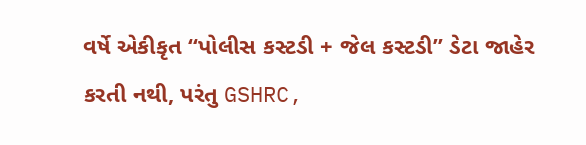વર્ષે એકીકૃત “પોલીસ કસ્ટડી + જેલ કસ્ટડી” ડેટા જાહેર કરતી નથી, પરંતુ GSHRC,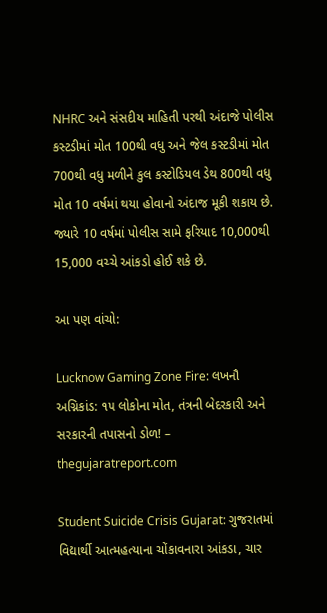NHRC અને સંસદીય માહિતી પરથી અંદાજે પોલીસ કસ્ટડીમાં મોત 100થી વધુ અને જેલ કસ્ટડીમાં મોત 700થી વધુ મળીને કુલ કસ્ટોડિયલ ડેથ 800થી વધુ મોત 10 વર્ષમાં થયા હોવાનો અંદાજ મૂકી શકાય છે. જ્યારે 10 વર્ષમાં પોલીસ સામે ફરિયાદ 10,000થી 15,000 વચ્ચે આંકડો હોઈ શકે છે.

આ પણ વાંચો:

Lucknow Gaming Zone Fire: લખનૌ અગ્નિકાંડ: ૧૫ લોકોના મોત, તંત્રની બેદરકારી અને સરકારની તપાસનો ડોળ! – thegujaratreport.com

Student Suicide Crisis Gujarat: ગુજરાતમાં વિદ્યાર્થી આત્મહત્યાના ચોંકાવનારા આંકડા, ચાર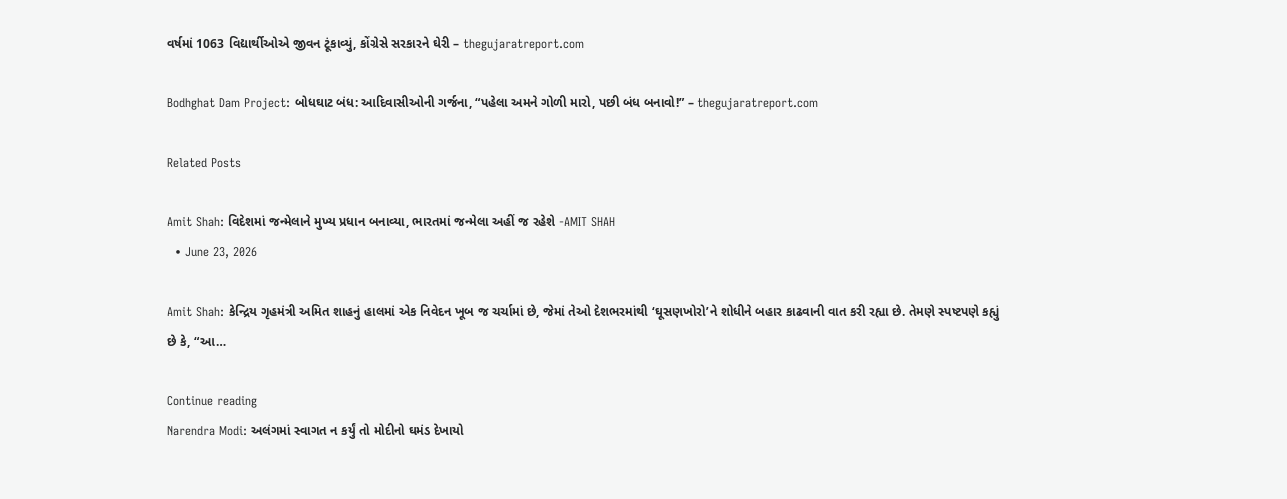વર્ષમાં 1063 વિદ્યાર્થીઓએ જીવન ટૂંકાવ્યું, કોંગ્રેસે સરકારને ઘેરી – thegujaratreport.com

Bodhghat Dam Project: બોધઘાટ બંધ: આદિવાસીઓની ગર્જના, “પહેલા અમને ગોળી મારો, પછી બંધ બનાવો!” – thegujaratreport.com

Related Posts

Amit Shah: વિદેશમાં જન્મેલાને મુખ્ય પ્રધાન બનાવ્યા, ભારતમાં જન્મેલા અહીં જ રહેશે -AMIT SHAH
  • June 23, 2026

Amit Shah: કેન્દ્રિય ગૃહમંત્રી અમિત શાહનું હાલમાં એક નિવેદન ખૂબ જ ચર્ચામાં છે, જેમાં તેઓ દેશભરમાંથી ‘ઘૂસણખોરો’ને શોધીને બહાર કાઢવાની વાત કરી રહ્યા છે. તેમણે સ્પષ્ટપણે કહ્યું છે કે, “આ…

Continue reading
Narendra Modi: અલંગમાં સ્વાગત ન કર્યું તો મોદીનો ઘમંડ દેખાયો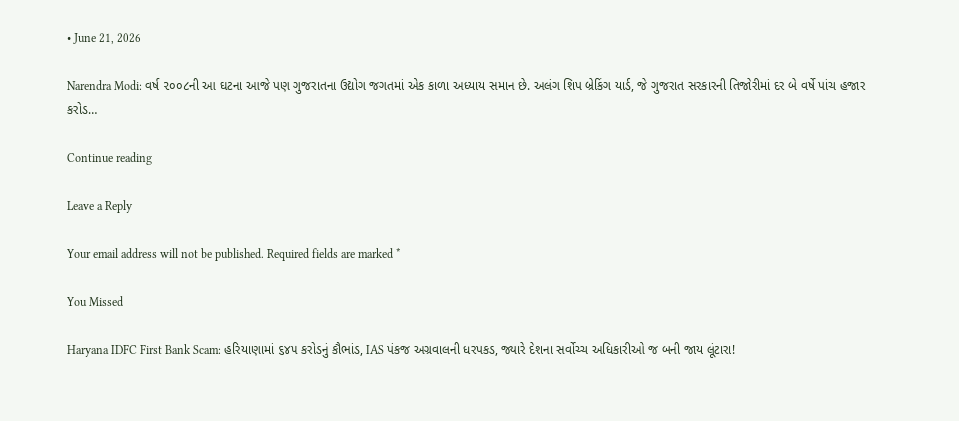• June 21, 2026

Narendra Modi: વર્ષ ૨૦૦૮ની આ ઘટના આજે પણ ગુજરાતના ઉદ્યોગ જગતમાં એક કાળા અધ્યાય સમાન છે. અલંગ શિપ બ્રેકિંગ યાર્ડ, જે ગુજરાત સરકારની તિજોરીમાં દર બે વર્ષે પાંચ હજાર કરોડ…

Continue reading

Leave a Reply

Your email address will not be published. Required fields are marked *

You Missed

Haryana IDFC First Bank Scam: હરિયાણામાં ૬૪૫ કરોડનું કૌભાંડ, IAS પંકજ અગ્રવાલની ધરપકડ, જ્યારે દેશના સર્વોચ્ચ અધિકારીઓ જ બની જાય લૂંટારા!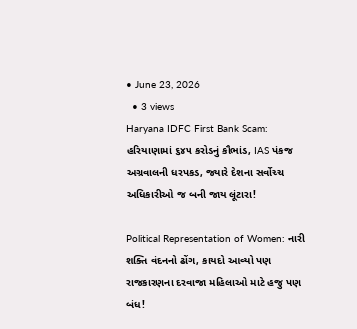• June 23, 2026
  • 3 views
Haryana IDFC First Bank Scam: હરિયાણામાં ૬૪૫ કરોડનું કૌભાંડ, IAS પંકજ અગ્રવાલની ધરપકડ, જ્યારે દેશના સર્વોચ્ચ અધિકારીઓ જ બની જાય લૂંટારા!

Political Representation of Women: નારી શક્તિ વંદનનો ઢોંગ, કાયદો આવ્યો પણ રાજકારણના દરવાજા મહિલાઓ માટે હજુ પણ બંધ!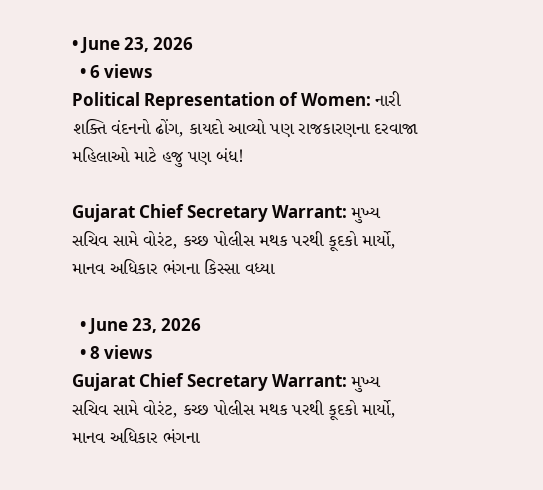• June 23, 2026
  • 6 views
Political Representation of Women: નારી શક્તિ વંદનનો ઢોંગ, કાયદો આવ્યો પણ રાજકારણના દરવાજા મહિલાઓ માટે હજુ પણ બંધ!

Gujarat Chief Secretary Warrant: મુખ્ય સચિવ સામે વોરંટ, કચ્છ પોલીસ મથક પરથી કૂદકો માર્યો, માનવ અધિકાર ભંગના કિસ્સા વધ્યા

  • June 23, 2026
  • 8 views
Gujarat Chief Secretary Warrant: મુખ્ય સચિવ સામે વોરંટ, કચ્છ પોલીસ મથક પરથી કૂદકો માર્યો, માનવ અધિકાર ભંગના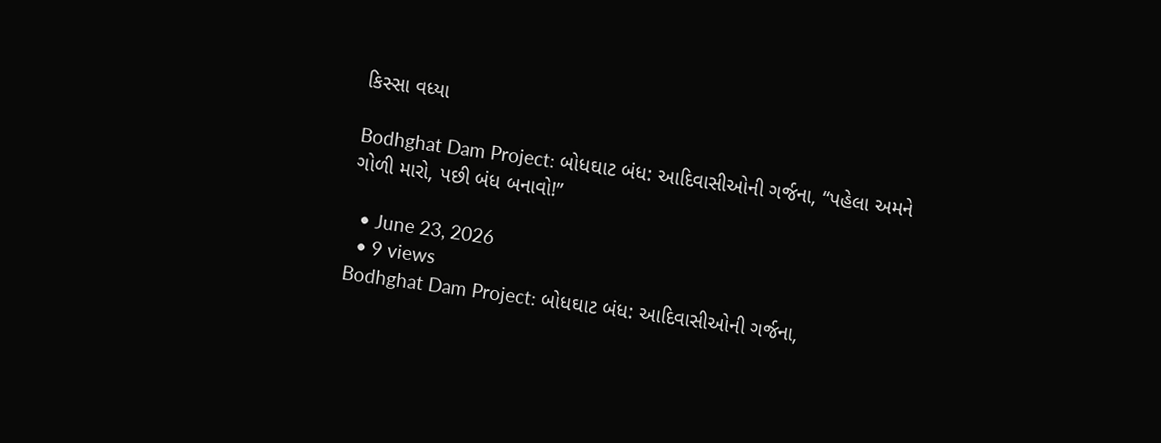કિસ્સા વધ્યા

Bodhghat Dam Project: બોધઘાટ બંધ: આદિવાસીઓની ગર્જના, “પહેલા અમને ગોળી મારો, પછી બંધ બનાવો!”

  • June 23, 2026
  • 9 views
Bodhghat Dam Project: બોધઘાટ બંધ: આદિવાસીઓની ગર્જના,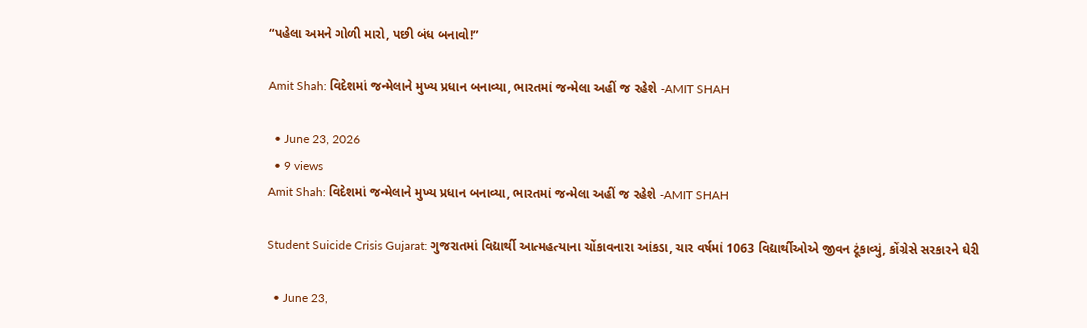“પહેલા અમને ગોળી મારો, પછી બંધ બનાવો!”

Amit Shah: વિદેશમાં જન્મેલાને મુખ્ય પ્રધાન બનાવ્યા, ભારતમાં જન્મેલા અહીં જ રહેશે -AMIT SHAH

  • June 23, 2026
  • 9 views
Amit Shah: વિદેશમાં જન્મેલાને મુખ્ય પ્રધાન બનાવ્યા, ભારતમાં જન્મેલા અહીં જ રહેશે -AMIT SHAH

Student Suicide Crisis Gujarat: ગુજરાતમાં વિદ્યાર્થી આત્મહત્યાના ચોંકાવનારા આંકડા, ચાર વર્ષમાં 1063 વિદ્યાર્થીઓએ જીવન ટૂંકાવ્યું, કોંગ્રેસે સરકારને ઘેરી

  • June 23,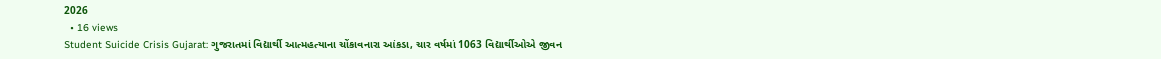2026
  • 16 views
Student Suicide Crisis Gujarat: ગુજરાતમાં વિદ્યાર્થી આત્મહત્યાના ચોંકાવનારા આંકડા, ચાર વર્ષમાં 1063 વિદ્યાર્થીઓએ જીવન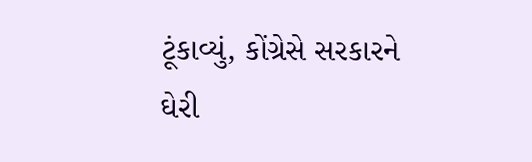ટૂંકાવ્યું, કોંગ્રેસે સરકારને ઘેરી